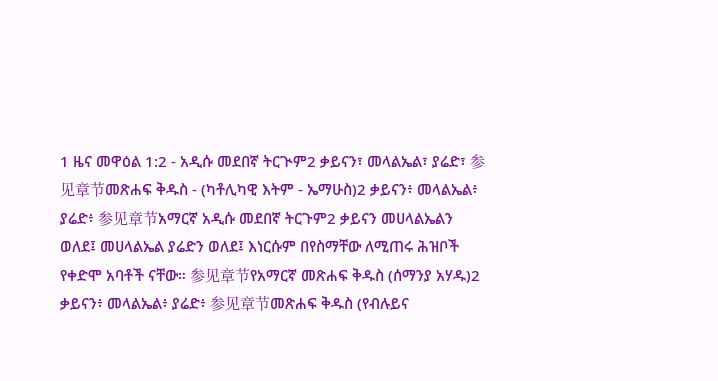1 ዜና መዋዕል 1:2 - አዲሱ መደበኛ ትርጒም2 ቃይናን፣ መላልኤል፣ ያሬድ፣ 参见章节መጽሐፍ ቅዱስ - (ካቶሊካዊ እትም - ኤማሁስ)2 ቃይናን፥ መላልኤል፥ ያሬድ፥ 参见章节አማርኛ አዲሱ መደበኛ ትርጉም2 ቃይናን መሀላልኤልን ወለደ፤ መሀላልኤል ያሬድን ወለደ፤ እነርሱም በየስማቸው ለሚጠሩ ሕዝቦች የቀድሞ አባቶች ናቸው። 参见章节የአማርኛ መጽሐፍ ቅዱስ (ሰማንያ አሃዱ)2 ቃይናን፥ መላልኤል፥ ያሬድ፥ 参见章节መጽሐፍ ቅዱስ (የብሉይና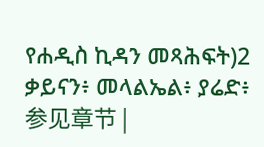የሐዲስ ኪዳን መጻሕፍት)2 ቃይናን፥ መላልኤል፥ ያሬድ፥ 参见章节 |